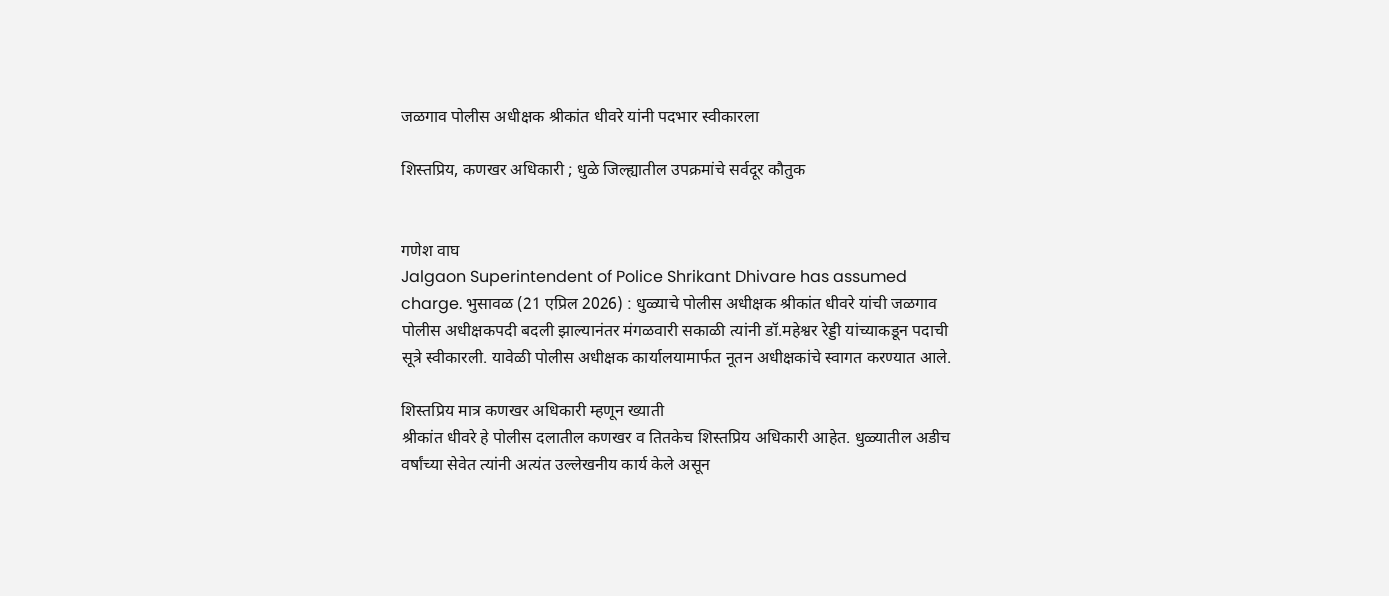जळगाव पोलीस अधीक्षक श्रीकांत धीवरे यांनी पदभार स्वीकारला

शिस्तप्रिय, कणखर अधिकारी ; धुळे जिल्ह्यातील उपक्रमांचे सर्वदूर कौतुक


गणेश वाघ
Jalgaon Superintendent of Police Shrikant Dhivare has assumed charge. भुसावळ (21 एप्रिल 2026) : धुळ्याचे पोलीस अधीक्षक श्रीकांत धीवरे यांची जळगाव पोलीस अधीक्षकपदी बदली झाल्यानंतर मंगळवारी सकाळी त्यांनी डॉ.महेश्वर रेड्डी यांच्याकडून पदाची सूत्रे स्वीकारली. यावेळी पोलीस अधीक्षक कार्यालयामार्फत नूतन अधीक्षकांचे स्वागत करण्यात आले.

शिस्तप्रिय मात्र कणखर अधिकारी म्हणून ख्याती
श्रीकांत धीवरे हे पोलीस दलातील कणखर व तितकेच शिस्तप्रिय अधिकारी आहेत. धुळ्यातील अडीच वर्षांच्या सेवेत त्यांनी अत्यंत उल्लेखनीय कार्य केले असून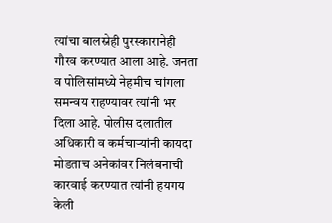त्यांचा बालस्नेही पुरस्कारानेही गौरव करण्यात आला आहे. जनता व पोलिसांमध्ये नेहमीच चांगला समन्वय राहण्यावर त्यांनी भर दिला आहे. पोलीस दलातील अधिकारी व कर्मचार्‍यांनी कायदा मोडताच अनेकांवर निलंबनाची कारवाई करण्यात त्यांनी हयगय केली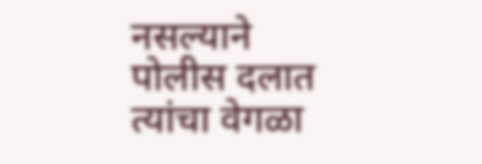नसल्याने पोलीस दलात त्यांचा वेगळा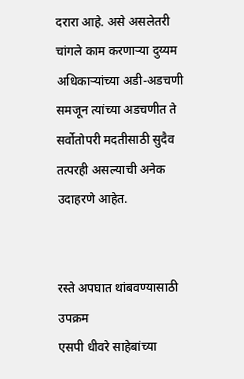दरारा आहे. असे असलेतरी चांगले काम करणार्‍या दुय्यम अधिकार्‍यांच्या अडी-अडचणी समजून त्यांच्या अडचणीत ते सर्वोतोपरी मदतीसाठी सुदैव तत्परही असल्याची अनेक उदाहरणे आहेत.


रस्ते अपघात थांबवण्यासाठी उपक्रम
एसपी धीवरे साहेबांच्या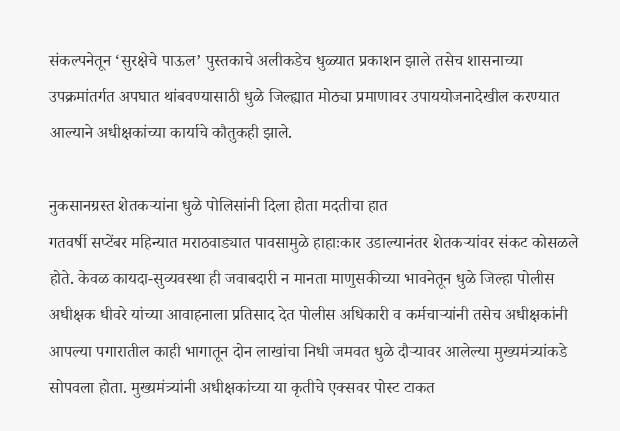संकल्पनेतून ‘सुरक्षेचे पाऊल’ पुस्तकाचे अलीकडेच धुळ्यात प्रकाशन झाले तसेच शासनाच्या उपक्रमांतर्गत अपघात थांबवण्यासाठी धुळे जिल्ह्यात मोठ्या प्रमाणावर उपाययोजनादेखील करण्यात आल्याने अधीक्षकांच्या कार्याचे कौतुकही झाले.

नुकसानग्रस्त शेतकर्‍यांना धुळे पोलिसांनी दिला होता मदतीचा हात
गतवर्षी सप्टेंबर महिन्यात मराठवाड्यात पावसामुळे हाहाःकार उडाल्यानंतर शेतकर्‍यांवर संकट कोसळले होते. केवळ कायदा-सुव्यवस्था ही जवाबदारी न मानता माणुसकीच्या भावनेतून धुळे जिल्हा पोलीस अधीक्षक धीवरे यांच्या आवाहनाला प्रतिसाद देत पोलीस अधिकारी व कर्मचार्‍यांनी तसेच अधीक्षकांनी आपल्या पगारातील काही भागातून दोन लाखांचा निधी जमवत धुळे दौर्‍यावर आलेल्या मुख्यमंत्र्यांकडे सोपवला होता. मुख्यमंत्र्यांनी अधीक्षकांच्या या कृतीचे एक्सवर पोस्ट टाकत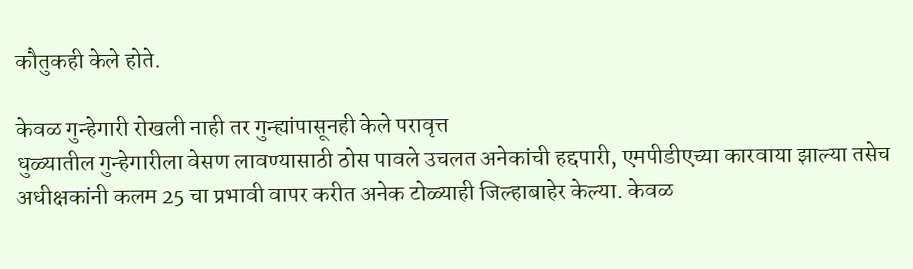कौतुकही केले होते.

केवळ गुन्हेगारी रोखली नाही तर गुन्ह्यांपासूनही केले परावृत्त
धुळ्यातील गुन्हेगारीला वेसण लावण्यासाठी ठोस पावले उचलत अनेकांची हद्दपारी, एमपीडीएच्या कारवाया झाल्या तसेच अधीक्षकांनी कलम 25 चा प्रभावी वापर करीत अनेक टोळ्याही जिल्हाबाहेर केल्या. केवळ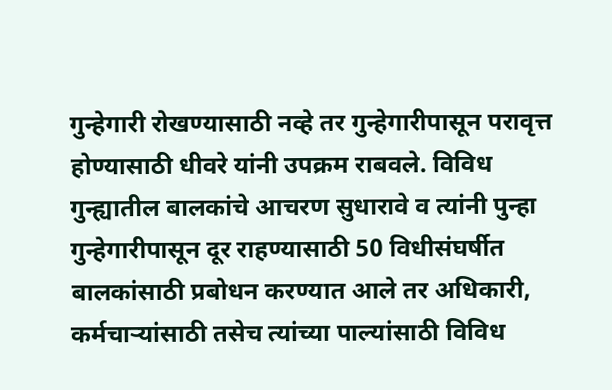गुन्हेगारी रोखण्यासाठी नव्हे तर गुन्हेगारीपासून परावृत्त होण्यासाठी धीवरे यांनी उपक्रम राबवले. विविध गुन्ह्यातील बालकांचे आचरण सुधारावे व त्यांनी पुन्हा गुन्हेगारीपासून दूर राहण्यासाठी 50 विधीसंघर्षीत बालकांसाठी प्रबोधन करण्यात आले तर अधिकारी, कर्मचार्‍यांसाठी तसेच त्यांच्या पाल्यांसाठी विविध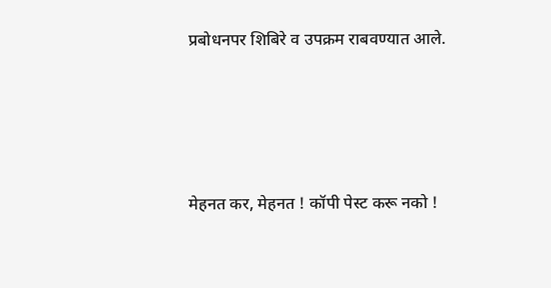प्रबोधनपर शिबिरे व उपक्रम राबवण्यात आले.




मेहनत कर, मेहनत ! कॉपी पेस्ट करू नको !